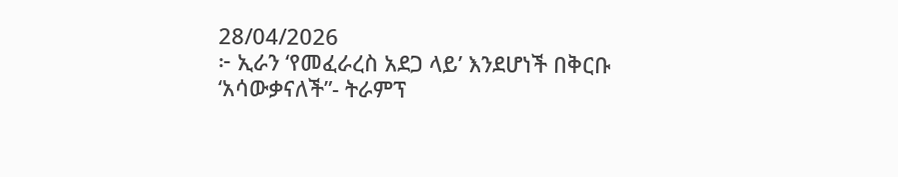28/04/2026
፦ ኢራን ‘የመፈራረስ አደጋ ላይ’ እንደሆነች በቅርቡ ‘አሳውቃናለች”- ትራምፕ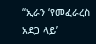“ኢራን ‘የመፈራረስ አደጋ ላይ’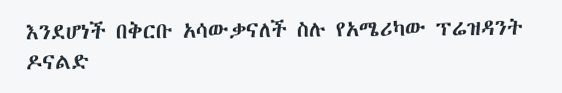እንደሆነች በቅርቡ አሳውቃናለች ስሉ የአሜሪካው ፕሬዝዳንት ዶናልድ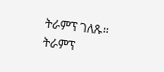ትራምፕ ገለጹ።
ትራምፕ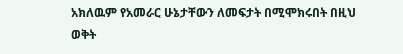አክለዉም የአመራር ሁኔታቸውን ለመፍታት በሚሞክሩበት በዚህ ወቅት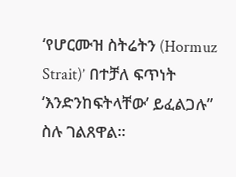‘የሆርሙዝ ስትሬትን (Hormuz Strait)’ በተቻለ ፍጥነት ‘እንድንከፍትላቸው’ ይፈልጋሉ” ስሉ ገልጸዋል።